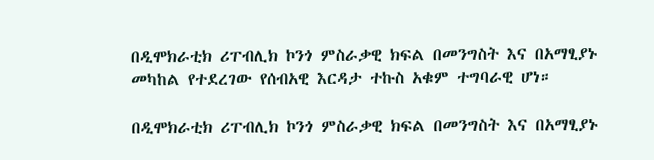በዲሞክራቲክ ሪፐብሊክ ኮንጎ ምስራቃዊ ክፍል በመንግስት እና በአማፂያኑ መካከል የተደረገው የሰብአዊ እርዳታ ተኩስ አቁም ተግባራዊ ሆነ።

በዲሞክራቲክ ሪፐብሊክ ኮንጎ ምስራቃዊ ክፍል በመንግስት እና በአማፂያኑ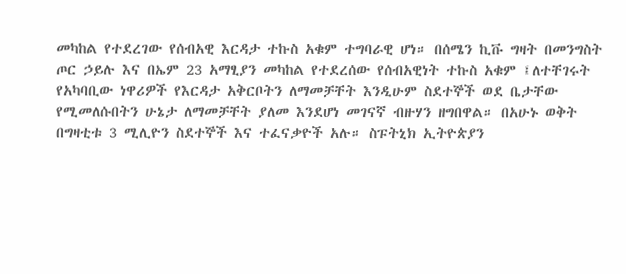መካከል የተደረገው የሰብአዊ እርዳታ ተኩስ አቁም ተግባራዊ ሆነ። በሰሜን ኪቩ ግዛት በመንግስት ጦር ኃይሉ እና በኤም 23 አማፂያን መካከል የተደረሰው የሰብአዊነት ተኩስ አቁም ፤ለተቸገሩት የአካባቢው ነዋሪዎች የእርዳታ አቅርቦትን ለማመቻቸት እንዲሁም ስደተኞች ወደ ቤታቸው የሚመለሱበትን ሁኔታ ለማመቻቸት ያለመ እንደሆነ መገናኛ ብዙሃን ዘግበዋል። በአሁኑ ወቅት በግዛቲቱ 3 ሚሊዮን ስደተኞች እና ተፈናቃዮች አሉ። ስፑትኒክ ኢትዮጵያን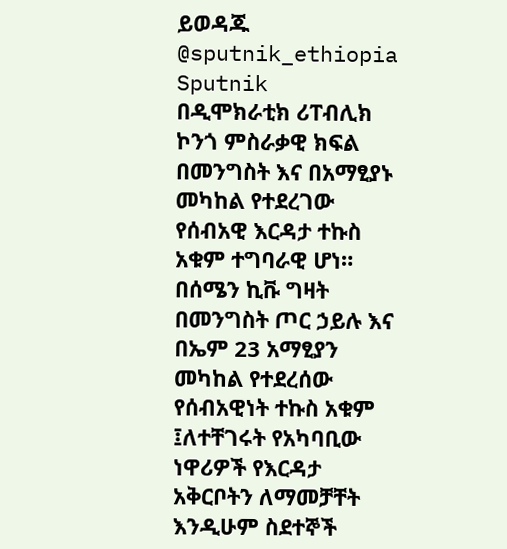ይወዳጁ @sputnik_ethiopia
Sputnik
በዲሞክራቲክ ሪፐብሊክ ኮንጎ ምስራቃዊ ክፍል በመንግስት እና በአማፂያኑ መካከል የተደረገው የሰብአዊ እርዳታ ተኩስ አቁም ተግባራዊ ሆነ። በሰሜን ኪቩ ግዛት በመንግስት ጦር ኃይሉ እና በኤም 23 አማፂያን መካከል የተደረሰው የሰብአዊነት ተኩስ አቁም ፤ለተቸገሩት የአካባቢው ነዋሪዎች የእርዳታ አቅርቦትን ለማመቻቸት እንዲሁም ስደተኞች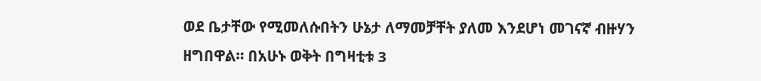ወደ ቤታቸው የሚመለሱበትን ሁኔታ ለማመቻቸት ያለመ እንደሆነ መገናኛ ብዙሃን ዘግበዋል። በአሁኑ ወቅት በግዛቲቱ 3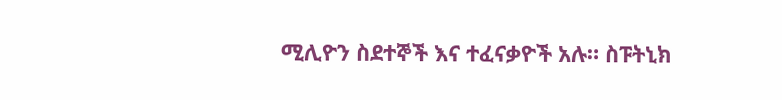ሚሊዮን ስደተኞች እና ተፈናቃዮች አሉ። ስፑትኒክ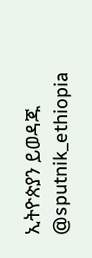ኢትዮጵያን ይወዳጁ @sputnik_ethiopia